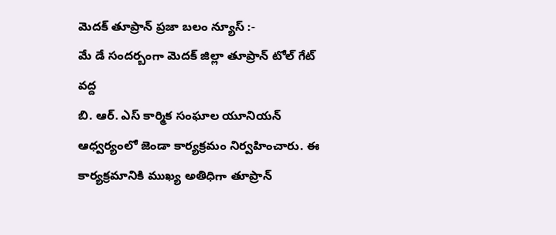మెదక్ తూప్రాన్ ప్రజా బలం న్యూస్ :-
మే డే సందర్బంగా మెదక్ జిల్లా తూప్రాన్ టోల్ గేట్ వద్ద
బి. ఆర్. ఎస్ కార్మిక సంఘాల యూనియన్ ఆధ్వర్యంలో జెండా కార్యక్రమం నిర్వహించారు. ఈ కార్యక్రమానికి ముఖ్య అతిధిగా తూప్రాన్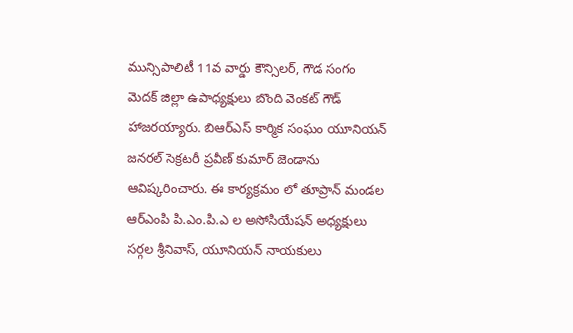మున్సిపాలిటీ 11వ వార్డు కౌన్సిలర్, గౌడ సంగం మెదక్ జిల్లా ఉపాధ్యక్షులు బొంది వెంకట్ గౌడ్ హాజరయ్యారు. బిఆర్ఎస్ కార్మిక సంఘం యూనియన్ జనరల్ సెక్రటరీ ప్రవీణ్ కుమార్ జెండాను ఆవిష్కరించారు. ఈ కార్యక్రమం లో తూప్రాన్ మండల ఆర్ఎంపి పి.ఎం.పి.ఎ ల అసోసియేషన్ అధ్యక్షులు సర్గల శ్రీనివాస్, యూనియన్ నాయకులు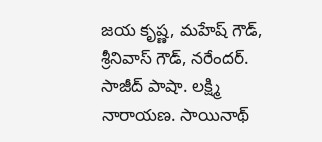జయ కృష్ణ, మహేష్ గౌడ్, శ్రీనివాస్ గౌడ్, నరేందర్. సాజీద్ పాషా. లక్ష్మి నారాయణ. సాయినాథ్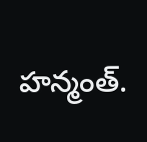హన్మంత్.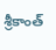శ్రీకాంత్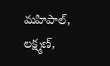మహిపాల్, లక్ష్మణ్,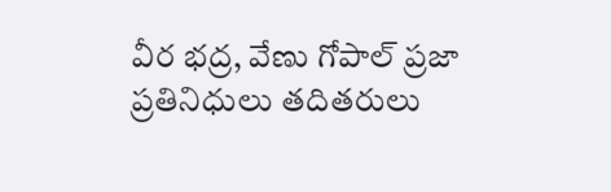వీర భద్ర, వేణు గోపాల్ ప్రజా ప్రతినిధులు తదితరులు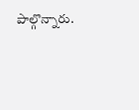పాల్గొన్నారు.